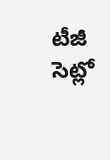టీజీ సెట్లో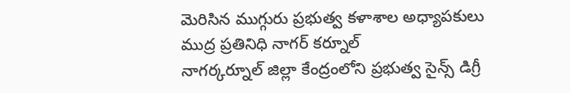మెరిసిన ముగ్గురు ప్రభుత్వ కళాశాల అధ్యాపకులు
ముద్ర ప్రతినిధి నాగర్ కర్నూల్
నాగర్కర్నూల్ జిల్లా కేంద్రంలోని ప్రభుత్వ సైన్స్ డిగ్రీ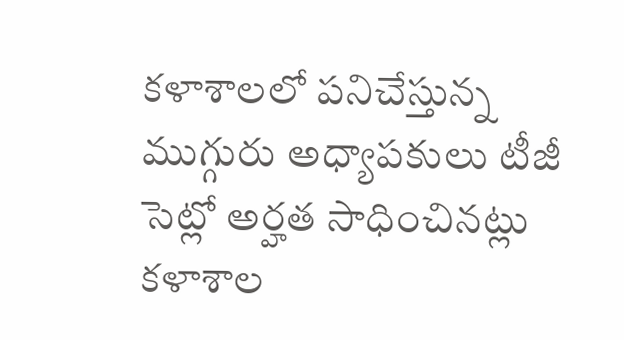కళాశాలలో పనిచేస్తున్న ముగ్గురు అధ్యాపకులు టీజీ సెట్లో అర్హత సాధించినట్లు కళాశాల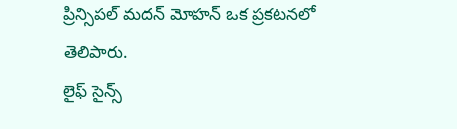ప్రిన్సిపల్ మదన్ మోహన్ ఒక ప్రకటనలో తెలిపారు.
లైఫ్ సైన్స్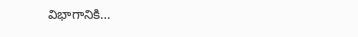విభాగానికి…